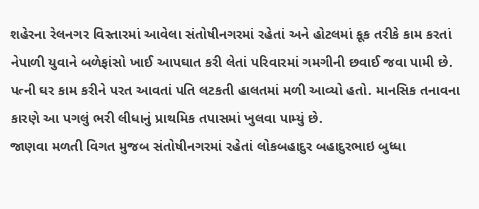શહેરના રેલનગર વિસ્તારમાં આવેલા સંતોષીનગરમાં રહેતાં અને હોટલમાં કૂક તરીકે કામ કરતાં નેપાળી યુવાને બળેફાંસો ખાઈ આપઘાત કરી લેતાં પરિવારમાં ગમગીની છવાઈ જવા પામી છે. પત્ની ઘર કામ કરીને પરત આવતાં પતિ લટકતી હાલતમાં મળી આવ્યો હતો. માનસિક તનાવના કારણે આ પગલું ભરી લીધાનું પ્રાથમિક તપાસમાં ખુલવા પામ્યું છે.
જાણવા મળતી વિગત મુજબ સંતોષીનગરમાં રહેતાં લોકબહાદુર બહાદુરભાઇ બુધ્ધા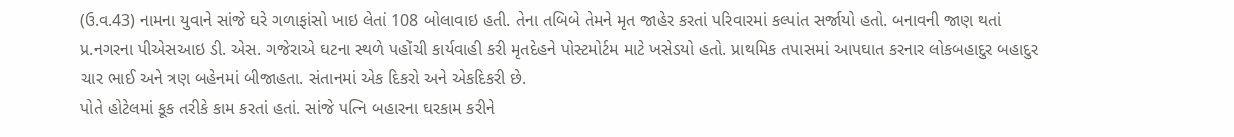(ઉ.વ.43) નામના યુવાને સાંજે ઘરે ગળાફાંસો ખાઇ લેતાં 108 બોલાવાઇ હતી. તેના તબિબે તેમને મૃત જાહેર કરતાં પરિવારમાં કલ્પાંત સર્જાયો હતો. બનાવની જાણ થતાં પ્ર.નગરના પીએસઆઇ ડી. એસ. ગજેરાએ ઘટના સ્થળે પહોંચી કાર્યવાહી કરી મૃતદેહને પોસ્ટમોર્ટમ માટે ખસેડયો હતો. પ્રાથમિક તપાસમાં આપઘાત કરનાર લોકબહાદુર બહાદુર ચાર ભાઈ અને ત્રણ બહેનમાં બીજાહતા. સંતાનમાં એક દિકરો અને એકદિકરી છે.
પોતે હોટેલમાં કૂક તરીકે કામ કરતાં હતાં. સાંજે પત્નિ બહારના ઘરકામ કરીને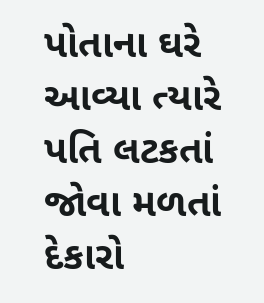પોતાના ઘરે આવ્યા ત્યારે પતિ લટકતાં જોવા મળતાં દેકારો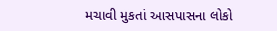મચાવી મુકતાં આસપાસના લોકો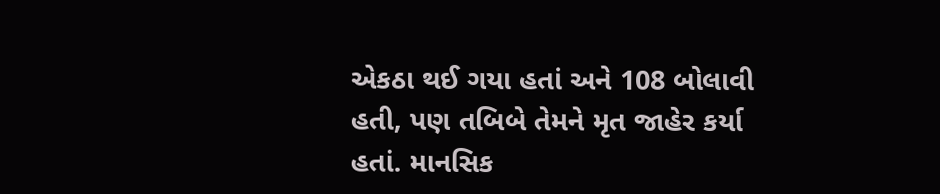એકઠા થઈ ગયા હતાં અને 108 બોલાવી હતી, પણ તબિબે તેમને મૃત જાહેર કર્યા હતાં. માનસિક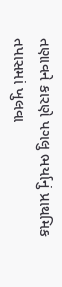તણાવને કારણે પગલુ ભર્યાનું પ્રાથમિક તપાસમાં ખુલવા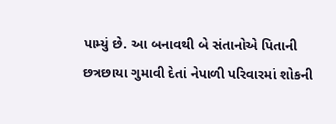પામ્યું છે. આ બનાવથી બે સંતાનોએ પિતાની છત્રછાયા ગુમાવી દેતાં નેપાળી પરિવારમાં શોકની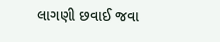લાગણી છવાઈ જવા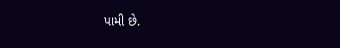પામી છે.